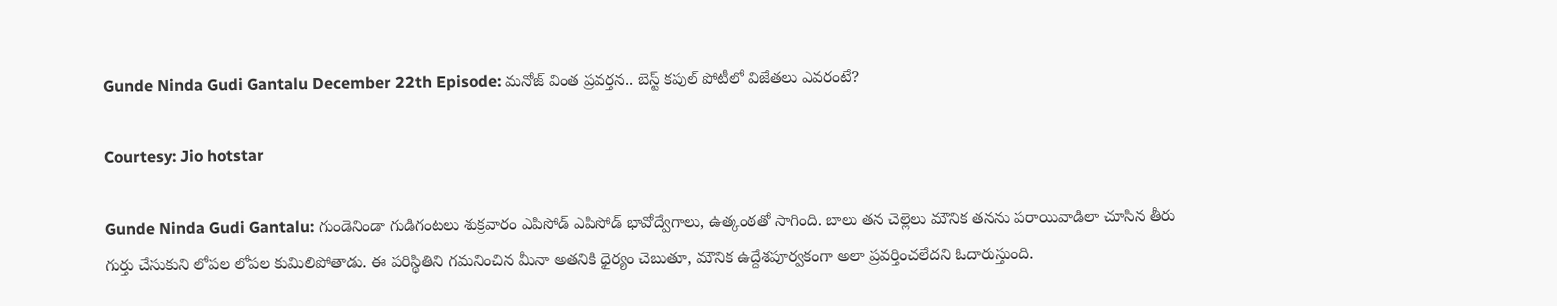Gunde Ninda Gudi Gantalu December 22th Episode: మనోజ్ వింత ప్రవర్తన.. బెస్ట్ కపుల్ పోటీలో విజేతలు ఎవరంటే?

Courtesy: Jio hotstar

Gunde Ninda Gudi Gantalu: గుండెనిండా గుడిగంటలు శుక్రవారం ఎపిసోడ్ ఎపిసోడ్‌ భావోద్వేగాలు, ఉత్కంఠతో సాగింది. బాలు తన చెల్లెలు మౌనిక తనను పరాయివాడిలా చూసిన తీరు గుర్తు చేసుకుని లోపల లోపల కుమిలిపోతాడు. ఈ పరిస్థితిని గమనించిన మీనా అతనికి ధైర్యం చెబుతూ, మౌనిక ఉద్దేశపూర్వకంగా అలా ప్రవర్తించలేదని ఓదారుస్తుంది.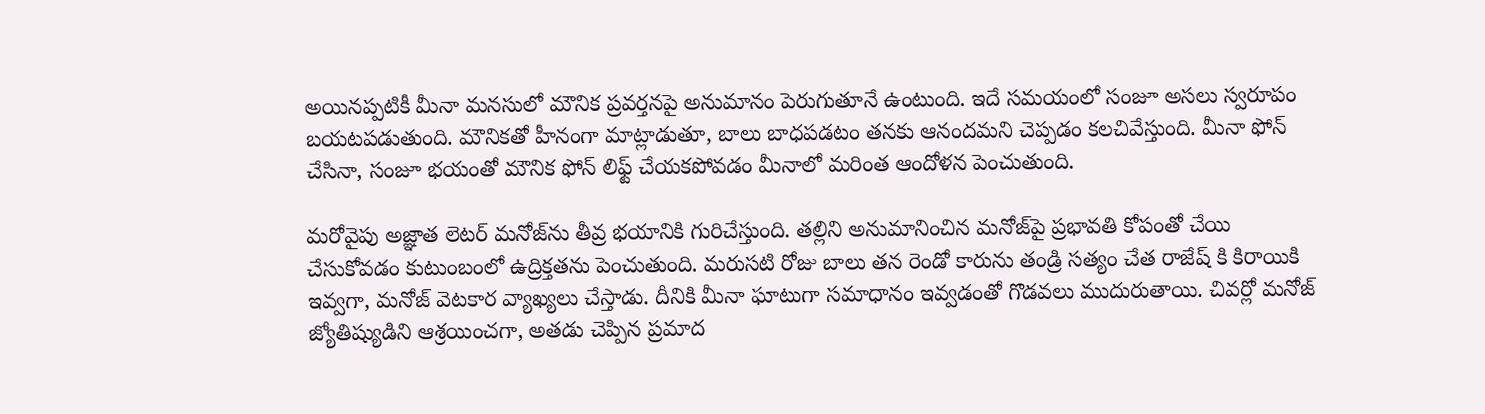అయినప్పటికీ మీనా మనసులో మౌనిక ప్రవర్తనపై అనుమానం పెరుగుతూనే ఉంటుంది. ఇదే సమయంలో సంజూ అసలు స్వరూపం బయటపడుతుంది. మౌనికతో హీనంగా మాట్లాడుతూ, బాలు బాధపడటం తనకు ఆనందమని చెప్పడం కలచివేస్తుంది. మీనా ఫోన్ చేసినా, సంజూ భయంతో మౌనిక ఫోన్ లిఫ్ట్ చేయకపోవడం మీనాలో మరింత ఆందోళన పెంచుతుంది.

మరోవైపు అజ్ఞాత లెటర్ మనోజ్‌ను తీవ్ర భయానికి గురిచేస్తుంది. తల్లిని అనుమానించిన మనోజ్‌పై ప్రభావతి కోపంతో చేయి చేసుకోవడం కుటుంబంలో ఉద్రిక్తతను పెంచుతుంది. మరుసటి రోజు బాలు తన రెండో కారును తండ్రి సత్యం చేత రాజేష్ కి కిరాయికి ఇవ్వగా, మనోజ్ వెటకార వ్యాఖ్యలు చేస్తాడు. దీనికి మీనా ఘాటుగా సమాధానం ఇవ్వడంతో గొడవలు ముదురుతాయి. చివర్లో మనోజ్ జ్యోతిష్యుడిని ఆశ్రయించగా, అతడు చెప్పిన ప్రమాద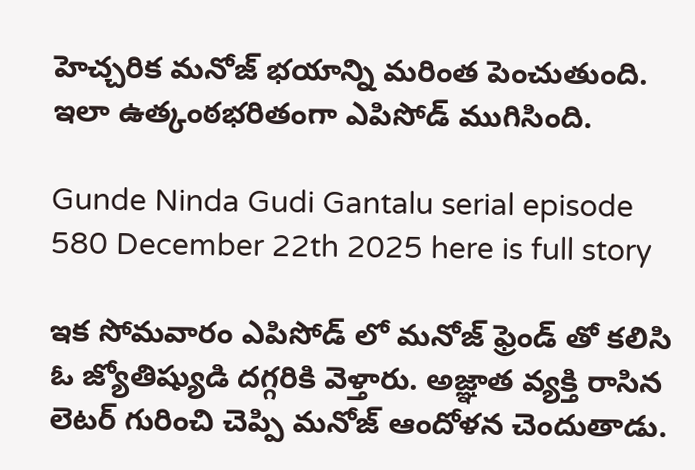హెచ్చరిక మనోజ్ భయాన్ని మరింత పెంచుతుంది. ఇలా ఉత్కంఠభరితంగా ఎపిసోడ్ ముగిసింది.

Gunde Ninda Gudi Gantalu serial episode 580 December 22th 2025 here is full story

ఇక సోమవారం ఎపిసోడ్ లో మనోజ్ ఫ్రెండ్ తో కలిసి ఓ జ్యోతిష్యుడి దగ్గరికి వెళ్తారు. అజ్ఞాత వ్యక్తి రాసిన లెటర్ గురించి చెప్పి మనోజ్ ఆందోళన చెందుతాడు.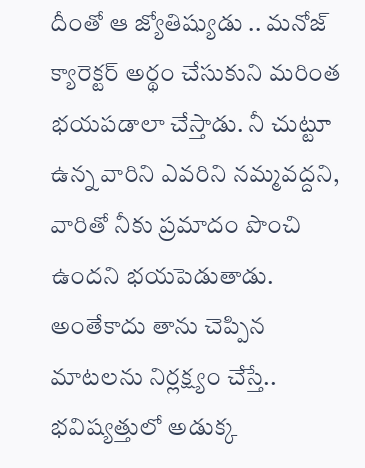దీంతో ఆ జ్యోతిష్యుడు .. మనోజ్ క్యారెక్టర్ అర్థం చేసుకుని మరింత భయపడాలా చేస్తాడు. నీ చుట్టూ ఉన్న వారిని ఎవరిని నమ్మవద్దని, వారితో నీకు ప్రమాదం పొంచి ఉందని భయపెడుతాడు. అంతేకాదు తాను చెప్పిన మాటలను నిర్లక్ష్యం చేస్తే.. భవిష్యత్తులో అడుక్క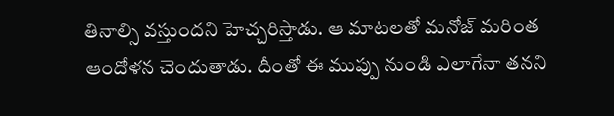తినాల్సి వస్తుందని హెచ్చరిస్తాడు. ఆ మాటలతో మనోజ్ మరింత ఆందోళన చెందుతాడు. దీంతో ఈ ముప్పు నుండి ఎలాగేనా తనని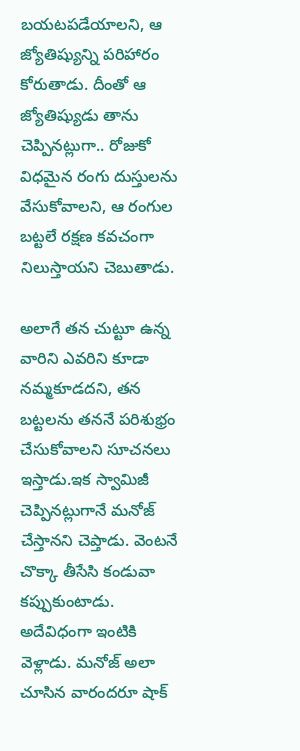బయటపడేయాలని, ఆ జ్యోతిష్యున్ని పరిహారం కోరుతాడు. దీంతో ఆ జ్యోతిష్యుడు తాను చెప్పినట్లుగా.. రోజుకో విధమైన రంగు దుస్తులను వేసుకోవాలని, ఆ రంగుల బట్టలే రక్షణ కవచంగా నిలుస్తాయని చెబుతాడు.

అలాగే తన చుట్టూ ఉన్న వారిని ఎవరిని కూడా నమ్మకూడదని, తన బట్టలను తననే పరిశుభ్రం చేసుకోవాలని సూచనలు ఇస్తాడు.ఇక స్వామిజీ చెప్పినట్లుగానే మనోజ్ చేస్తానని చెప్తాడు. వెంటనే చొక్కా తీసేసి కండువా కప్పుకుంటాడు. అదేవిధంగా ఇంటికి వెళ్లాడు. మనోజ్ అలా చూసిన వారందరూ షాక్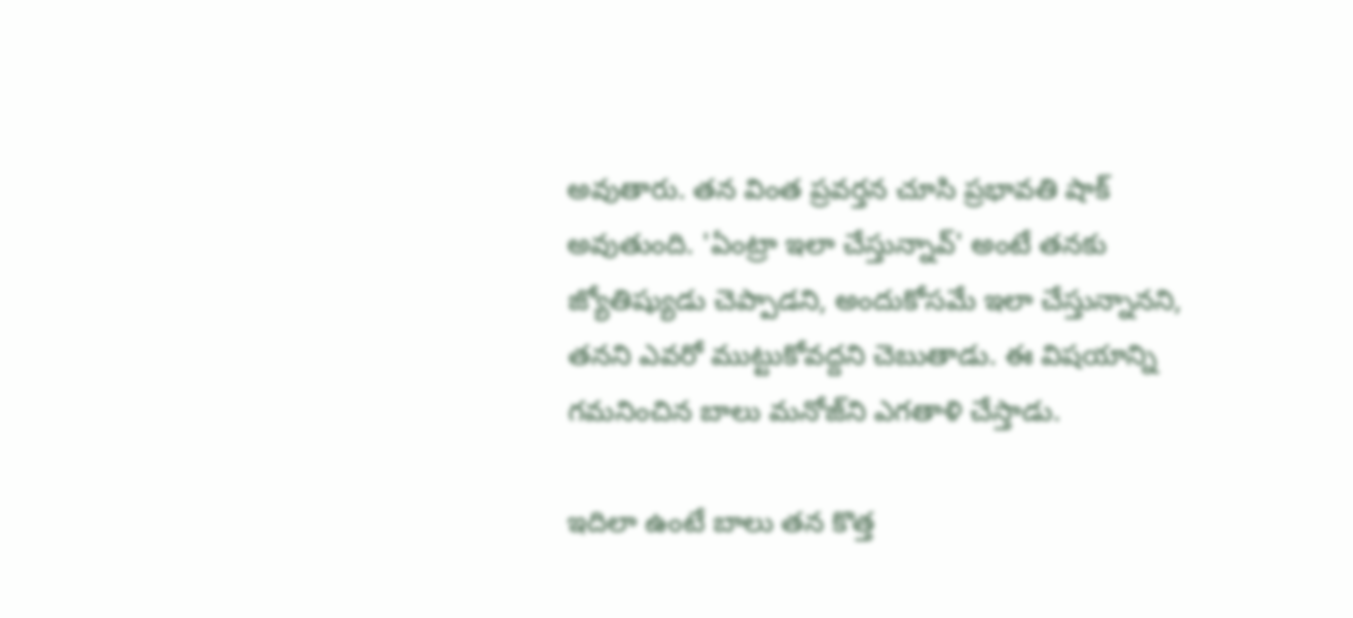అవుతారు. తన వింత ప్రవర్తన చూసి ప్రభావతి షాక్ అవుతుంది. 'ఏంట్రా ఇలా చేస్తున్నావ్' అంటే తనకు జ్యోతిష్యుడు చెప్పాడని, అందుకోసమే ఇలా చేస్తున్నానని, తనని ఎవరో ముట్టుకోవద్దని చెబుతాడు. ఈ విషయాన్ని గమనించిన బాలు మనోజ్‌ని ఎగతాళి చేస్తాడు.

ఇదిలా ఉంటే బాలు తన కొత్త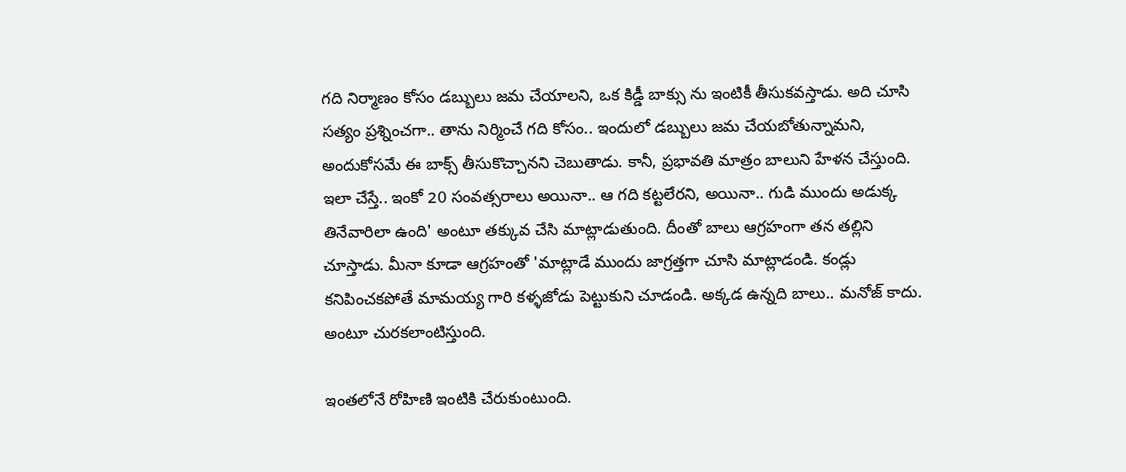గది నిర్మాణం కోసం డబ్బులు జమ చేయాలని, ఒక కిడ్డీ బాక్సు ను ఇంటికీ తీసుకవస్తాడు. అది చూసి సత్యం ప్రశ్నించగా.. తాను నిర్మించే గది కోసం.. ఇందులో డబ్బులు జమ చేయబోతున్నామని, అందుకోసమే ఈ బాక్స్ తీసుకొచ్చానని చెబుతాడు. కానీ, ప్రభావతి మాత్రం బాలుని హేళన చేస్తుంది. ఇలా చేస్తే.. ఇంకో 20 సంవత్సరాలు అయినా.. ఆ గది కట్టలేరని, అయినా.. గుడి ముందు అడుక్క తినేవారిలా ఉంది' అంటూ తక్కువ చేసి మాట్లాడుతుంది. దీంతో బాలు ఆగ్రహంగా తన తల్లిని చూస్తాడు. మీనా కూడా ఆగ్రహంతో 'మాట్లాడే ముందు జాగ్రత్తగా చూసి మాట్లాడండి. కండ్లు కనిపించకపోతే మామయ్య గారి కళ్ళజోడు పెట్టుకుని చూడండి. అక్కడ ఉన్నది బాలు.. మనోజ్ కాదు. అంటూ చురకలాంటిస్తుంది.

ఇంతలోనే రోహిణి ఇంటికి చేరుకుంటుంది.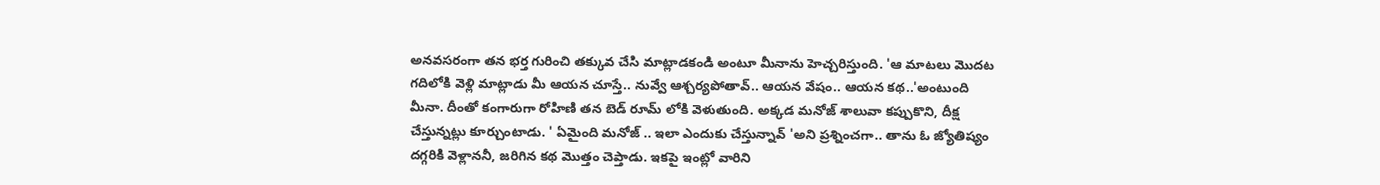అనవసరంగా తన భర్త గురించి తక్కువ చేసి మాట్లాడకండి అంటూ మీనాను హెచ్చరిస్తుంది. 'ఆ మాటలు మొదట గదిలోకి వెళ్లి మాట్లాడు మీ ఆయన చూస్తే.. నువ్వే ఆశ్చర్యపోతావ్.. ఆయన వేషం.. ఆయన కథ..'అంటుంది మీనా. దీంతో కంగారుగా రోహిణి తన బెడ్ రూమ్ లోకి వెళుతుంది. అక్కడ మనోజ్ శాలువా కప్పుకొని, దీక్ష చేస్తున్నట్లు కూర్చుంటాడు. ' ఏమైంది మనోజ్ .. ఇలా ఎందుకు చేస్తున్నావ్ 'అని ప్రశ్నించగా.. తాను ఓ జ్యోతిష్యం దగ్గరికి వెళ్లాననీ, జరిగిన కథ మొత్తం చెప్తాడు. ఇకపై ఇంట్లో వారిని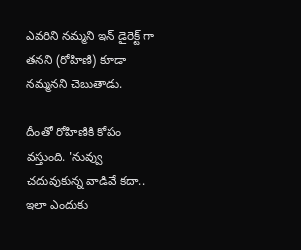ఎవరిని నమ్మని ఇన్ డైరెక్ట్ గా తనని (రోహిణి) కూడా నమ్మనని చెబుతాడు.

దీంతో రోహిణికి కోపం వస్తుంది. 'నువ్వు చదువుకున్న వాడివే కదా.. ఇలా ఎందుకు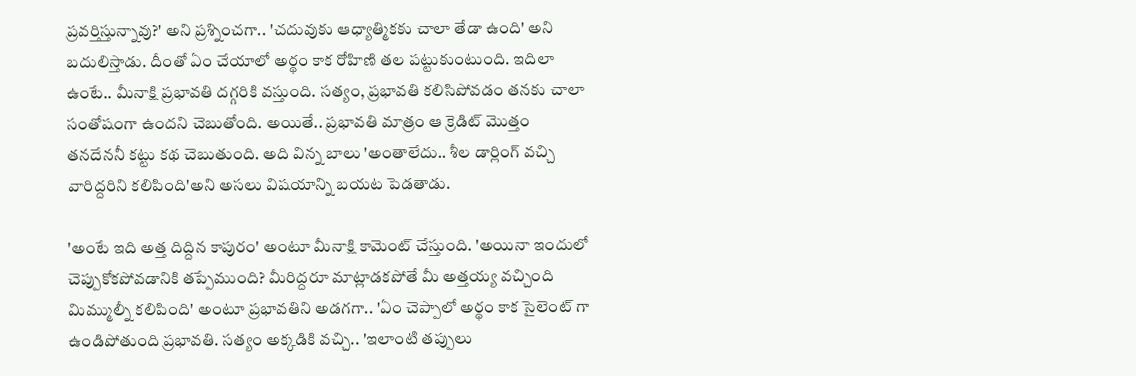ప్రవర్తిస్తున్నావు?' అని ప్రశ్నించగా.. 'చదువుకు ఆధ్యాత్మికకు చాలా తేడా ఉంది' అని బదులిస్తాడు. దీంతో ఏం చేయాలో అర్థం కాక రోహిణి తల పట్టుకుంటుంది. ఇదిలా ఉంటే.. మీనాక్షి ప్రభావతి దగ్గరికి వస్తుంది. సత్యం, ప్రభావతి కలిసిపోవడం తనకు చాలా సంతోషంగా ఉందని చెబుతోంది. అయితే.. ప్రభావతి మాత్రం ఆ క్రెడిట్ మొత్తం తనదేననీ కట్టు కథ చెబుతుంది. అది విన్న బాలు 'అంతాలేదు.. శీల డార్లింగ్ వచ్చి వారిద్దరిని కలిపింది'అని అసలు విషయాన్ని బయట పెడతాడు.

'అంటే ఇది అత్త దిద్దిన కాపురం' అంటూ మీనాక్షి కామెంట్ చేస్తుంది. 'అయినా ఇందులో చెప్పుకోకపోవడానికి తప్పేముంది? మీరిద్దరూ మాట్లాడకపోతే మీ అత్తయ్య వచ్చింది మిమ్ముల్నీ కలిపింది' అంటూ ప్రభావతిని అడగగా.. 'ఏం చెప్పాలో అర్థం కాక సైలెంట్ గా ఉండిపోతుంది ప్రభావతి. సత్యం అక్కడికి వచ్చి.. 'ఇలాంటి తప్పులు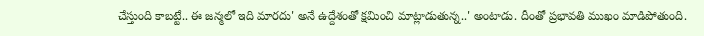చేస్తుంది కాబట్టే.. ఈ జన్మలో ఇది మారదు' అనే ఉద్దేశంతో క్షమించి మాట్లాడుతున్న..' అంటాడు. దీంతో ప్రభావతి ముఖం మాడిపోతుంది.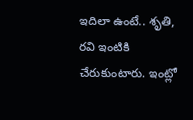ఇదిలా ఉంటే.. శృతి, రవి ఇంటికి చేరుకుంటారు. ఇంట్లో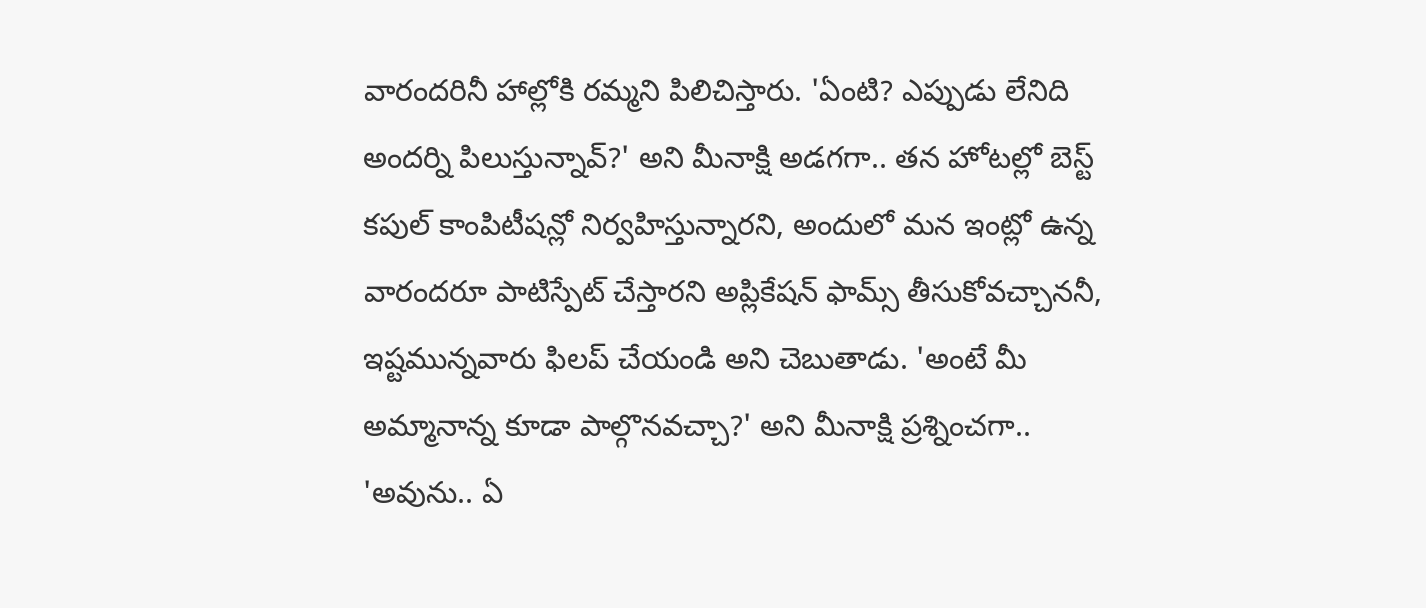వారందరినీ హాల్లోకి రమ్మని పిలిచిస్తారు. 'ఏంటి? ఎప్పుడు లేనిది అందర్ని పిలుస్తున్నావ్?' అని మీనాక్షి అడగగా.. తన హోటల్లో బెస్ట్ కపుల్ కాంపిటీషన్లో నిర్వహిస్తున్నారని, అందులో మన ఇంట్లో ఉన్న వారందరూ పాటిస్పేట్ చేస్తారని అప్లికేషన్ ఫామ్స్ తీసుకోవచ్చాననీ, ఇష్టమున్నవారు ఫిలప్ చేయండి అని చెబుతాడు. 'అంటే మీ అమ్మానాన్న కూడా పాల్గొనవచ్చా?' అని మీనాక్షి ప్రశ్నించగా.. 'అవును.. ఏ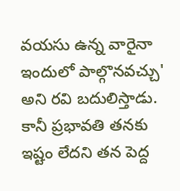వయసు ఉన్న వారైనా ఇందులో పాల్గొనవచ్చు' అని రవి బదులిస్తాడు. కానీ ప్రభావతి తనకు ఇష్టం లేదని తన పెద్ద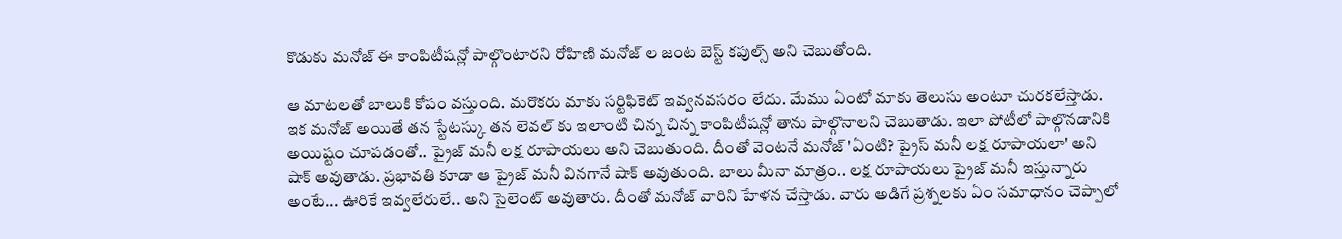కొడుకు మనోజ్ ఈ కాంపిటీషన్లో పాల్గొంటారని రోహిణి మనోజ్ ల జంట బెస్ట్ కపుల్స్ అని చెబుతోంది.

ఆ మాటలతో బాలుకి కోపం వస్తుంది. మరొకరు మాకు సర్టిఫికెట్ ఇవ్వనవసరం లేదు. మేము ఏంటో మాకు తెలుసు అంటూ చురకలేస్తాడు. ఇక మనోజ్ అయితే తన స్టేటస్కు తన లెవల్ కు ఇలాంటి చిన్న చిన్న కాంపిటీషన్లో తాను పాల్గొనాలని చెబుతాడు. ఇలా పోటీలో పాల్గొనడానికి అయిష్టం చూపడంతో.. ప్రైజ్ మనీ లక్ష రూపాయలు అని చెబుతుంది. దీంతో వెంటనే మనోజ్ 'ఏంటి? ప్రైస్ మనీ లక్ష రూపాయలా' అని షాక్ అవుతాడు. ప్రభావతి కూడా ఆ ప్రైజ్ మనీ వినగానే షాక్ అవుతుంది. బాలు మీనా మాత్రం.. లక్ష రూపాయలు ప్రైజ్ మనీ ఇస్తున్నారు అంటే... ఊరికే ఇవ్వలేరులే.. అని సైలెంట్ అవుతారు. దీంతో మనోజ్ వారిని హేళన చేస్తాడు. వారు అడిగే ప్రశ్నలకు ఏం సమాధానం చెప్పాలో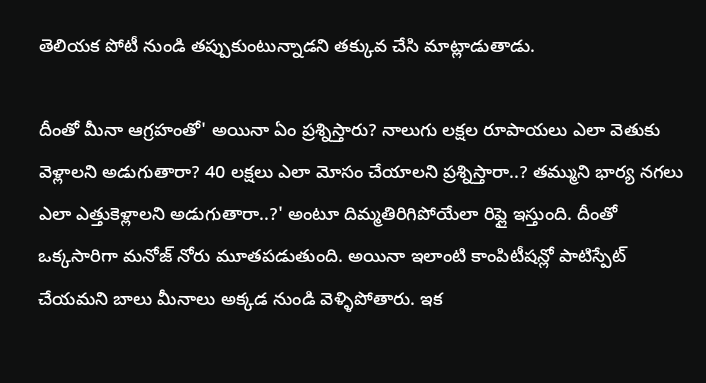తెలియక పోటీ నుండి తప్పుకుంటున్నాడని తక్కువ చేసి మాట్లాడుతాడు.

దీంతో మీనా ఆగ్రహంతో' అయినా ఏం ప్రశ్నిస్తారు? నాలుగు లక్షల రూపాయలు ఎలా వెతుకు వెళ్లాలని అడుగుతారా? 40 లక్షలు ఎలా మోసం చేయాలని ప్రశ్నిస్తారా..? తమ్ముని భార్య నగలు ఎలా ఎత్తుకెళ్లాలని అడుగుతారా..?' అంటూ దిమ్మతిరిగిపోయేలా రిప్లై ఇస్తుంది. దీంతో ఒక్కసారిగా మనోజ్ నోరు మూతపడుతుంది. అయినా ఇలాంటి కాంపిటీషన్లో పాటిస్పేట్ చేయమని బాలు మీనాలు అక్కడ నుండి వెళ్ళిపోతారు. ఇక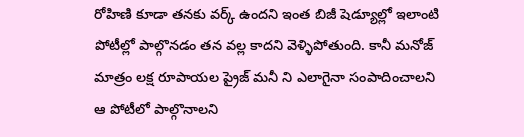రోహిణి కూడా తనకు వర్క్ ఉందని ఇంత బిజీ షెడ్యూల్లో ఇలాంటి పోటీల్లో పాల్గొనడం తన వల్ల కాదని వెళ్ళిపోతుంది. కానీ మనోజ్ మాత్రం లక్ష రూపాయల ప్రైజ్ మనీ ని ఎలాగైనా సంపాదించాలని ఆ పోటీలో పాల్గొనాలని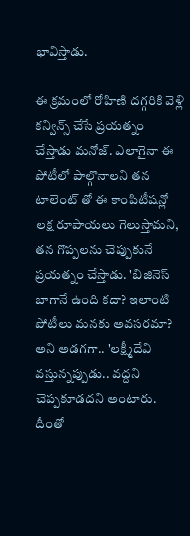భావిస్తాడు.

ఈ క్రమంలో రోహిణి దగ్గరికి వెళ్లి కన్విన్స్ చేసే ప్రయత్నం చేస్తాడు మనోజ్. ఎలాగైనా ఈ పోటీలో పాల్గొనాలని తన టాలెంట్ తో ఈ కాంపిటీషన్లో లక్ష రూపాయలు గెలుస్తామని, తన గొప్పలను చెప్పుకునే ప్రయత్నం చేస్తాడు. 'బిజినెస్ బాగానే ఉంది కదా? ఇలాంటి పోటీలు మనకు అవసరమా? అని అడగగా.. 'లక్ష్మీదేవి వస్తున్నప్పుడు.. వద్దని చెప్పకూడదని అంటారు. దీంతో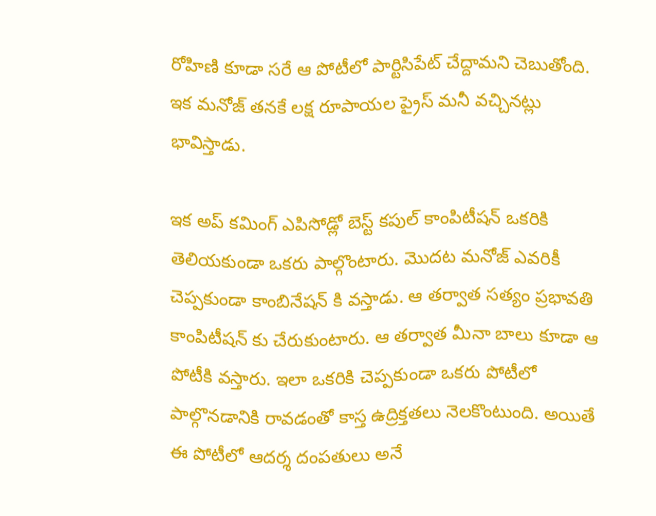రోహిణి కూడా సరే ఆ పోటీలో పార్టిసిపేట్ చేద్దామని చెబుతోంది. ఇక మనోజ్ తనకే లక్ష రూపాయల ప్రైస్ మనీ వచ్చినట్లు భావిస్తాడు.

ఇక అప్ కమింగ్ ఎపిసోడ్లో బెస్ట్ కపుల్ కాంపిటీషన్ ఒకరికి తెలియకుండా ఒకరు పాల్గొంటారు. మొదట మనోజ్ ఎవరికీ చెప్పకుండా కాంబినేషన్ కి వస్తాడు. ఆ తర్వాత సత్యం ప్రభావతి కాంపిటీషన్ కు చేరుకుంటారు. ఆ తర్వాత మీనా బాలు కూడా ఆ పోటీకి వస్తారు. ఇలా ఒకరికి చెప్పకుండా ఒకరు పోటీలో పాల్గొనడానికి రావడంతో కాస్త ఉద్రిక్తతలు నెలకొంటుంది. అయితే ఈ పోటీలో ఆదర్శ దంపతులు అనే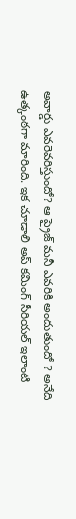అవార్డు ఎవరెవరిస్తుందో? ఆ ప్రైజ్ మనీ ఎవరికి అందుతుందో ? అనేది ఉత్కంఠగా మారింది. ఇక చూడాలి అప్ కమింగ్ సీరియల్ ఇలాంటి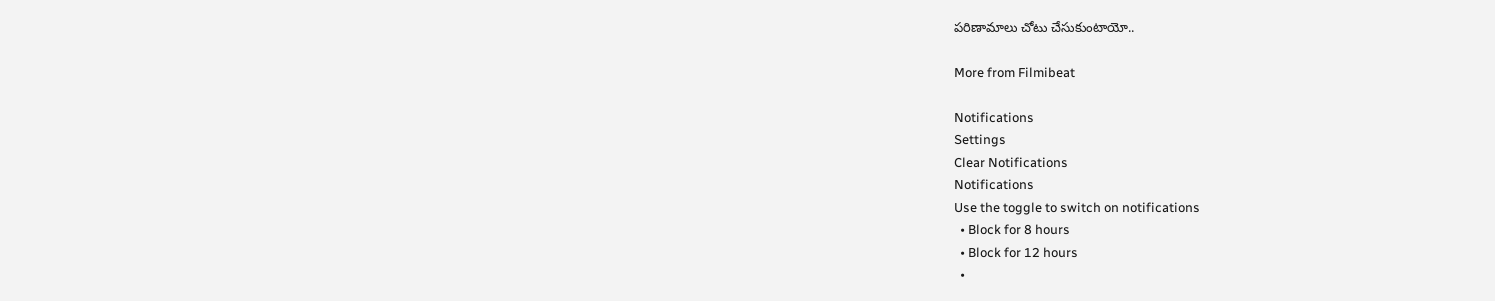పరిణామాలు చోటు చేసుకుంటాయో..

More from Filmibeat

Notifications
Settings
Clear Notifications
Notifications
Use the toggle to switch on notifications
  • Block for 8 hours
  • Block for 12 hours
  •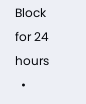Block for 24 hours
  •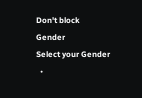Don't block
Gender
Select your Gender
  •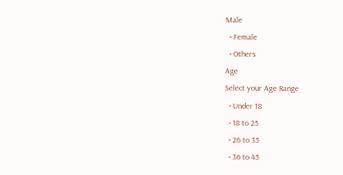Male
  • Female
  • Others
Age
Select your Age Range
  • Under 18
  • 18 to 25
  • 26 to 35
  • 36 to 45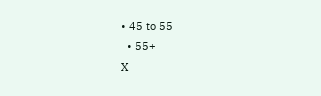• 45 to 55
  • 55+
X